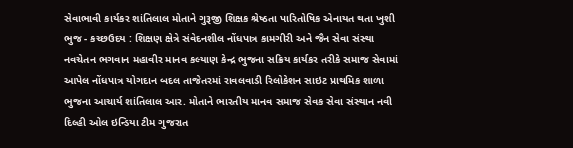સેવાભાવી કાર્યકર શાંતિલાલ મોતાને ગુરૂજી શિક્ષક શ્રેષ્ઠતા પારિતોષિક એનાયત થતા ખુશી
ભુજ - કચ્છઉદય : શિક્ષણ ક્ષેત્રે સંવેદનશીલ નોંધપાત્ર કામગીરી અને જૈન સેવા સંસ્થા નવચેતન ભગવાન મહાવીર માનવ કલ્યાણ કેન્દ્ર ભુજના સક્રિય કાર્યકર તરીકે સમાજ સેવામાં આપેલ નોંધપાત્ર યોગદાન બદલ તાજેતરમાં રાવલવાડી રિલોકેશન સાઇટ પ્રાથમિક શાળા ભુજના આચાર્ય શાંતિલાલ આર. મોતાને ભારતીય માનવ સમાજ સેવક સેવા સંસ્થાન નવી દિલ્હી ઓલ ઇન્ડિયા ટીમ ગુજરાત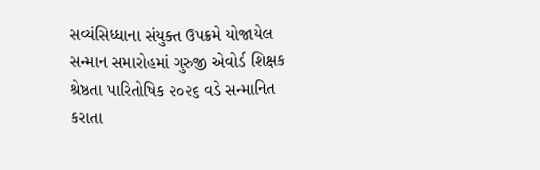સવ્યંસિધ્ધાના સંયુક્ત ઉપક્રમે યોજાયેલ સન્માન સમારોહમાં ગુરુજી એવોર્ડ શિક્ષક શ્રેષ્ઠતા પારિતોષિક ૨૦૨૬ વડે સન્માનિત કરાતા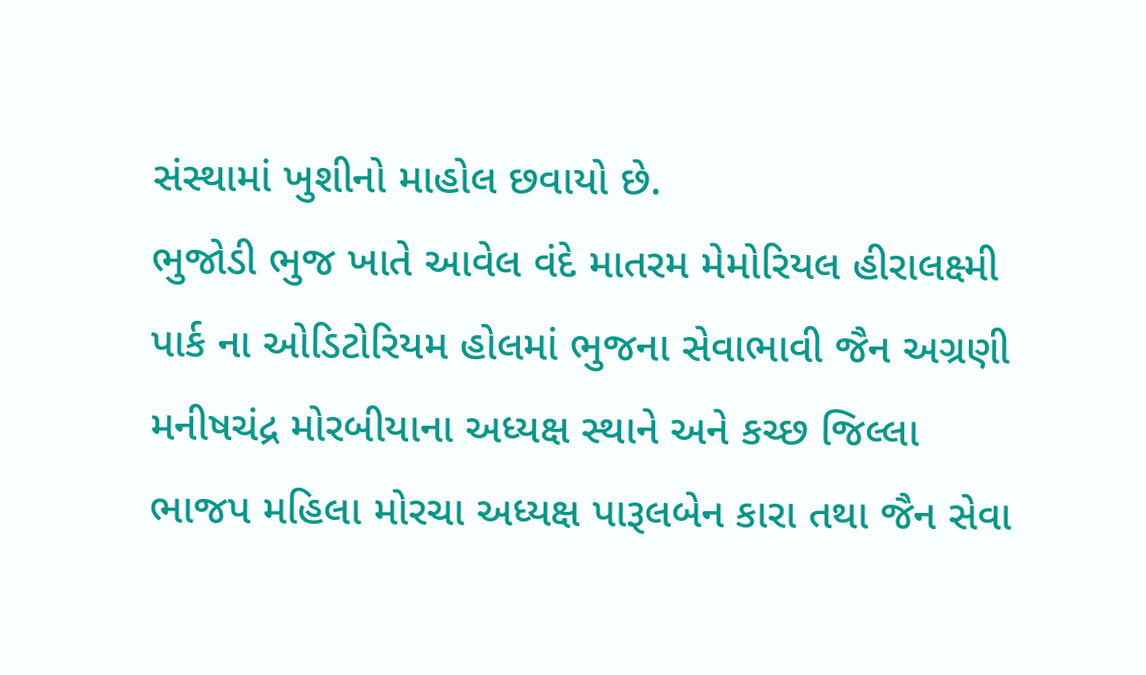સંસ્થામાં ખુશીનો માહોલ છવાયો છે.
ભુજોડી ભુજ ખાતે આવેલ વંદે માતરમ મેમોરિયલ હીરાલક્ષ્મી પાર્ક ના ઓડિટોરિયમ હોલમાં ભુજના સેવાભાવી જૈન અગ્રણી મનીષચંદ્ર મોરબીયાના અધ્યક્ષ સ્થાને અને કચ્છ જિલ્લા ભાજપ મહિલા મોરચા અધ્યક્ષ પારૂલબેન કારા તથા જૈન સેવા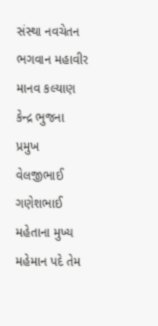સંસ્થા નવચેતન ભગવાન મહાવીર માનવ કલ્યાણ કેન્દ્ર ભુજના પ્રમુખ વેલજીભાઈ ગણેશભાઈ મહેતાના મુખ્ય મહેમાન પદે તેમ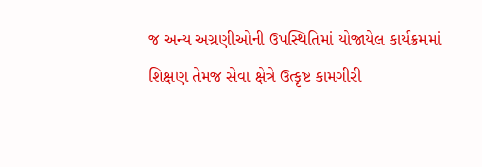જ અન્ય અગ્રણીઓની ઉપસ્થિતિમાં યોજાયેલ કાર્યક્રમમાં શિક્ષણ તેમજ સેવા ક્ષેત્રે ઉત્કૃષ્ટ કામગીરી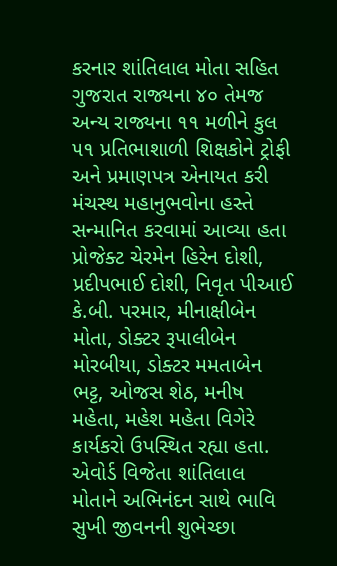કરનાર શાંતિલાલ મોતા સહિત ગુજરાત રાજ્યના ૪૦ તેમજ અન્ય રાજ્યના ૧૧ મળીને કુલ ૫૧ પ્રતિભાશાળી શિક્ષકોને ટ્રોફી અને પ્રમાણપત્ર એનાયત કરી મંચસ્થ મહાનુભવોના હસ્તે સન્માનિત કરવામાં આવ્યા હતા
પ્રોજેક્ટ ચેરમેન હિરેન દોશી, પ્રદીપભાઈ દોશી, નિવૃત પીઆઈ કે.બી. પરમાર, મીનાક્ષીબેન મોતા, ડોક્ટર રૂપાલીબેન મોરબીયા, ડોક્ટર મમતાબેન ભટ્ટ, ઓજસ શેઠ, મનીષ મહેતા, મહેશ મહેતા વિગેરે કાર્યકરો ઉપસ્થિત રહ્યા હતા. એવોર્ડ વિજેતા શાંતિલાલ મોતાને અભિનંદન સાથે ભાવિ સુખી જીવનની શુભેચ્છા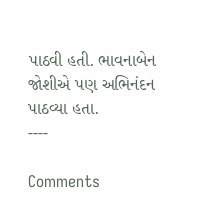પાઠવી હતી. ભાવનાબેન જોશીએ પણ અભિનંદન પાઠવ્યા હતા.
----

Comments